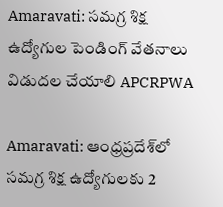Amaravati: సమగ్ర శిక్ష ఉద్యోగుల పెండింగ్ వేతనాలు విడుదల చేయాలి APCRPWA

Amaravati: ఆంధ్రప్రదేశ్‌లో సమగ్ర శిక్ష ఉద్యోగులకు 2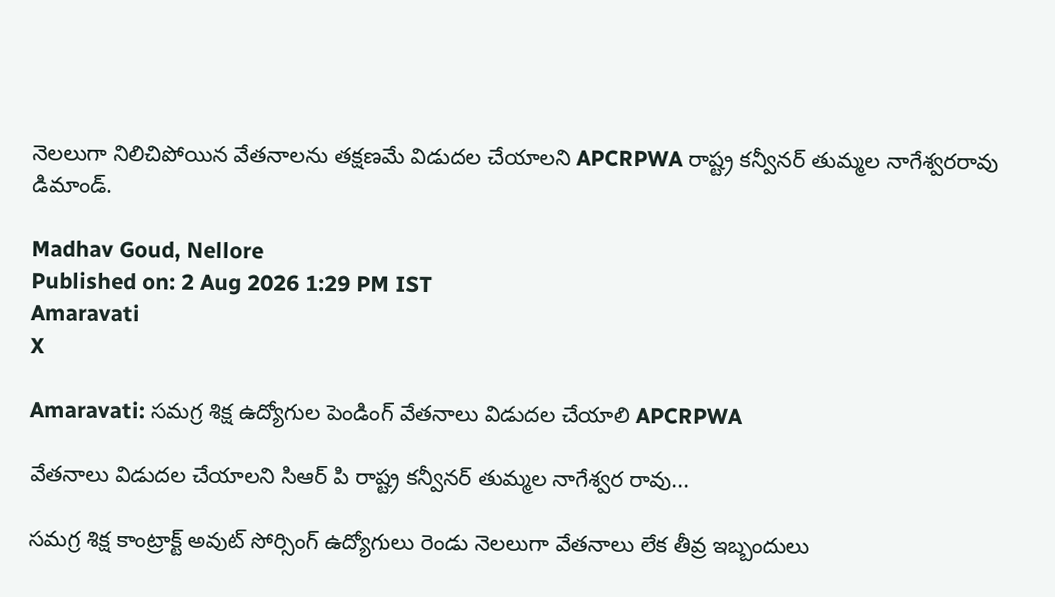నెలలుగా నిలిచిపోయిన వేతనాలను తక్షణమే విడుదల చేయాలని APCRPWA రాష్ట్ర కన్వీనర్ తుమ్మల నాగేశ్వరరావు డిమాండ్.

Madhav Goud, Nellore
Published on: 2 Aug 2026 1:29 PM IST
Amaravati
X

Amaravati: సమగ్ర శిక్ష ఉద్యోగుల పెండింగ్ వేతనాలు విడుదల చేయాలి APCRPWA

వేతనాలు విడుదల చేయాలని సిఆర్ పి రాష్ట్ర కన్వీనర్ తుమ్మల నాగేశ్వర రావు...

సమగ్ర శిక్ష కాంట్రాక్ట్ అవుట్ సోర్సింగ్ ఉద్యోగులు రెండు నెలలుగా వేతనాలు లేక తీవ్ర ఇబ్బందులు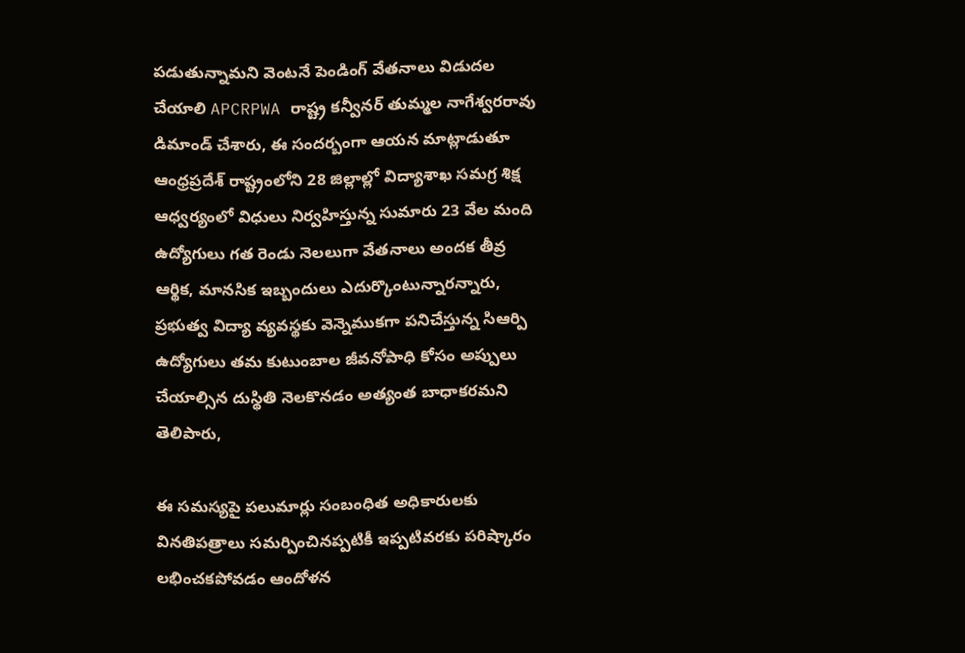పడుతున్నామని వెంటనే పెండింగ్ వేతనాలు విడుదల చేయాలి APCRPWA రాష్ట్ర కన్వీనర్ తుమ్మల నాగేశ్వరరావు డిమాండ్ చేశారు, ఈ సందర్బంగా ఆయన మాట్లాడుతూ ఆంధ్రప్రదేశ్ రాష్ట్రంలోని 28 జిల్లాల్లో విద్యాశాఖ సమగ్ర శిక్ష ఆధ్వర్యంలో విధులు నిర్వహిస్తున్న సుమారు 23 వేల మంది ఉద్యోగులు గత రెండు నెలలుగా వేతనాలు అందక తీవ్ర ఆర్థిక, మానసిక ఇబ్బందులు ఎదుర్కొంటున్నారన్నారు, ప్రభుత్వ విద్యా వ్యవస్థకు వెన్నెముకగా పనిచేస్తున్న సిఆర్పి ఉద్యోగులు తమ కుటుంబాల జీవనోపాధి కోసం అప్పులు చేయాల్సిన దుస్థితి నెలకొనడం అత్యంత బాధాకరమని తెలిపారు,

ఈ సమస్యపై పలుమార్లు సంబంధిత అధికారులకు వినతిపత్రాలు సమర్పించినప్పటికీ ఇప్పటివరకు పరిష్కారం లభించకపోవడం ఆందోళన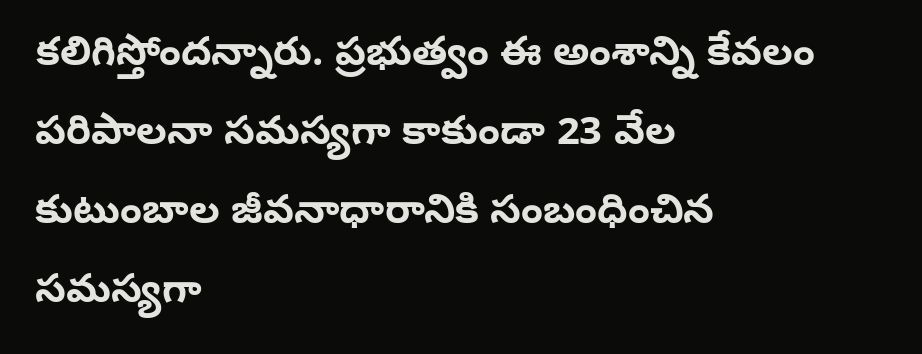కలిగిస్తోందన్నారు. ప్రభుత్వం ఈ అంశాన్ని కేవలం పరిపాలనా సమస్యగా కాకుండా 23 వేల కుటుంబాల జీవనాధారానికి సంబంధించిన సమస్యగా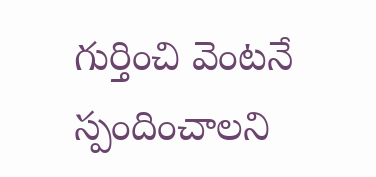గుర్తించి వెంటనే స్పందించాలని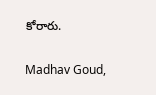కోరారు.

Madhav Goud,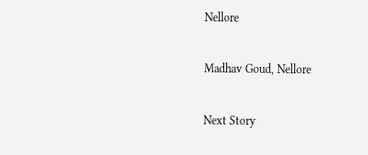Nellore

Madhav Goud, Nellore

Next Story